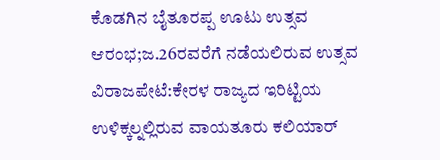ಕೊಡಗಿನ ಬೈತೂರಪ್ಪ ಊಟು ಉತ್ಸವ ಆರಂಭ;ಜ.26ರವರೆಗೆ ನಡೆಯಲಿರುವ ಉತ್ಸವ
ವಿರಾಜಪೇಟೆ:ಕೇರಳ ರಾಜ್ಯದ ಇರಿಟ್ಟಿಯ ಉಳಿಕ್ಕಲ್ನಲ್ಲಿರುವ ವಾಯತೂರು ಕಲಿಯಾರ್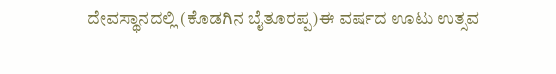ದೇವಸ್ಥಾನದಲ್ಲಿ (ಕೊಡಗಿನ ಬೈತೂರಪ್ಪ)ಈ ವರ್ಷದ ಊಟು ಉತ್ಸವ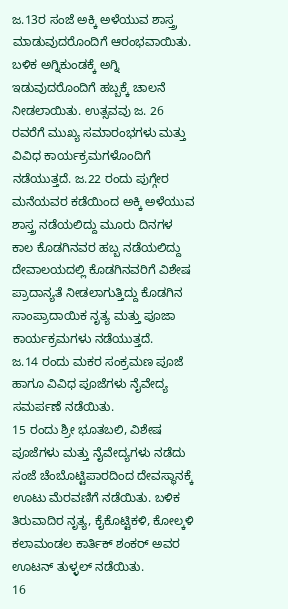ಜ.13ರ ಸಂಜೆ ಅಕ್ಕಿ ಅಳೆಯುವ ಶಾಸ್ತ್ರ ಮಾಡುವುದರೊಂದಿಗೆ ಆರಂಭವಾಯಿತು.
ಬಳಿಕ ಅಗ್ನಿಕುಂಡಕ್ಕೆ ಅಗ್ನಿ ಇಡುವುದರೊಂದಿಗೆ ಹಬ್ಬಕ್ಕೆ ಚಾಲನೆ ನೀಡಲಾಯಿತು. ಉತ್ಸವವು ಜ. 26 ರವರೆಗೆ ಮುಖ್ಯ ಸಮಾರಂಭಗಳು ಮತ್ತು ವಿವಿಧ ಕಾರ್ಯಕ್ರಮಗಳೊಂದಿಗೆ ನಡೆಯುತ್ತದೆ. ಜ.22 ರಂದು ಪುಗ್ಗೇರ ಮನೆಯವರ ಕಡೆಯಿಂದ ಅಕ್ಕಿ ಅಳೆಯುವ ಶಾಸ್ತ್ರ ನಡೆಯಲಿದ್ದು ಮೂರು ದಿನಗಳ ಕಾಲ ಕೊಡಗಿನವರ ಹಬ್ಬ ನಡೆಯಲಿದ್ದು ದೇವಾಲಯದಲ್ಲಿ ಕೊಡಗಿನವರಿಗೆ ವಿಶೇಷ ಪ್ರಾದಾನ್ಯತೆ ನೀಡಲಾಗುತ್ತಿದ್ದು ಕೊಡಗಿನ ಸಾಂಪ್ರಾದಾಯಿಕ ನೃತ್ಯ ಮತ್ತು ಪೂಜಾ ಕಾರ್ಯಕ್ರಮಗಳು ನಡೆಯುತ್ತದೆ.
ಜ.14 ರಂದು ಮಕರ ಸಂಕ್ರಮಣ ಪೂಜೆ ಹಾಗೂ ವಿವಿಧ ಪೂಜೆಗಳು ನೈವೇದ್ಯ ಸಮರ್ಪಣೆ ನಡೆಯಿತು.
15 ರಂದು ಶ್ರೀ ಭೂತಬಲಿ, ವಿಶೇಷ ಪೂಜೆಗಳು ಮತ್ತು ನೈವೇದ್ಯಗಳು ನಡೆದು ಸಂಜೆ ಚೆಂಬೊಟ್ಟಿಪಾರದಿಂದ ದೇವಸ್ಥಾನಕ್ಕೆ ಊಟು ಮೆರವಣಿಗೆ ನಡೆಯಿತು. ಬಳಿಕ ತಿರುವಾದಿರ ನೃತ್ಯ, ಕೈಕೊಟ್ಟಿಕಳಿ, ಕೋಲ್ಕಳಿ ಕಲಾಮಂಡಲ ಕಾರ್ತಿಕ್ ಶಂಕರ್ ಅವರ ಊಟನ್ ತುಳ್ಳಲ್ ನಡೆಯಿತು.
16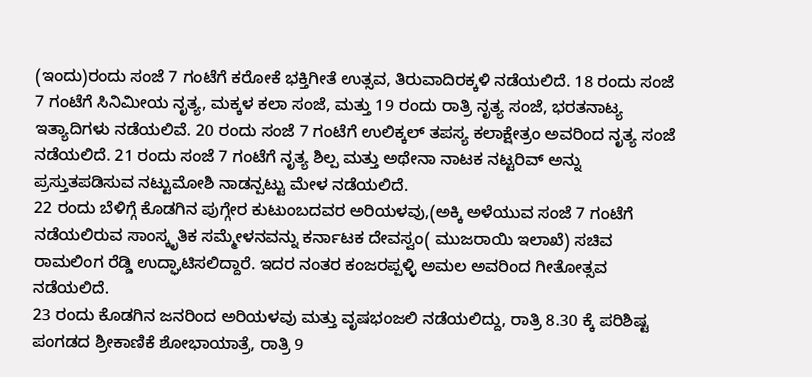(ಇಂದು)ರಂದು ಸಂಜೆ 7 ಗಂಟೆಗೆ ಕರೋಕೆ ಭಕ್ತಿಗೀತೆ ಉತ್ಸವ, ತಿರುವಾದಿರಕ್ಕಳಿ ನಡೆಯಲಿದೆ. 18 ರಂದು ಸಂಜೆ 7 ಗಂಟೆಗೆ ಸಿನಿಮೀಯ ನೃತ್ಯ, ಮಕ್ಕಳ ಕಲಾ ಸಂಜೆ, ಮತ್ತು 19 ರಂದು ರಾತ್ರಿ ನೃತ್ಯ ಸಂಜೆ, ಭರತನಾಟ್ಯ ಇತ್ಯಾದಿಗಳು ನಡೆಯಲಿವೆ. 20 ರಂದು ಸಂಜೆ 7 ಗಂಟೆಗೆ ಉಲಿಕ್ಕಲ್ ತಪಸ್ಯ ಕಲಾಕ್ಷೇತ್ರಂ ಅವರಿಂದ ನೃತ್ಯ ಸಂಜೆ ನಡೆಯಲಿದೆ. 21 ರಂದು ಸಂಜೆ 7 ಗಂಟೆಗೆ ನೃತ್ಯ ಶಿಲ್ಪ ಮತ್ತು ಅಥೇನಾ ನಾಟಕ ನಟ್ಟರಿವ್ ಅನ್ನು ಪ್ರಸ್ತುತಪಡಿಸುವ ನಟ್ಟುಮೋಶಿ ನಾಡನ್ಪಟ್ಟು ಮೇಳ ನಡೆಯಲಿದೆ.
22 ರಂದು ಬೆಳಿಗ್ಗೆ ಕೊಡಗಿನ ಪುಗ್ಗೇರ ಕುಟುಂಬದವರ ಅರಿಯಳವು,(ಅಕ್ಕಿ ಅಳೆಯುವ ಸಂಜೆ 7 ಗಂಟೆಗೆ ನಡೆಯಲಿರುವ ಸಾಂಸ್ಕೃತಿಕ ಸಮ್ಮೇಳನವನ್ನು ಕರ್ನಾಟಕ ದೇವಸ್ವಂ( ಮುಜರಾಯಿ ಇಲಾಖೆ) ಸಚಿವ ರಾಮಲಿಂಗ ರೆಡ್ಡಿ ಉದ್ಘಾಟಿಸಲಿದ್ದಾರೆ. ಇದರ ನಂತರ ಕಂಜರಪ್ಪಳ್ಳಿ ಅಮಲ ಅವರಿಂದ ಗೀತೋತ್ಸವ ನಡೆಯಲಿದೆ.
23 ರಂದು ಕೊಡಗಿನ ಜನರಿಂದ ಅರಿಯಳವು ಮತ್ತು ವೃಷಭಂಜಲಿ ನಡೆಯಲಿದ್ದು, ರಾತ್ರಿ 8.30 ಕ್ಕೆ ಪರಿಶಿಷ್ಟ ಪಂಗಡದ ಶ್ರೀಕಾಣಿಕೆ ಶೋಭಾಯಾತ್ರೆ, ರಾತ್ರಿ 9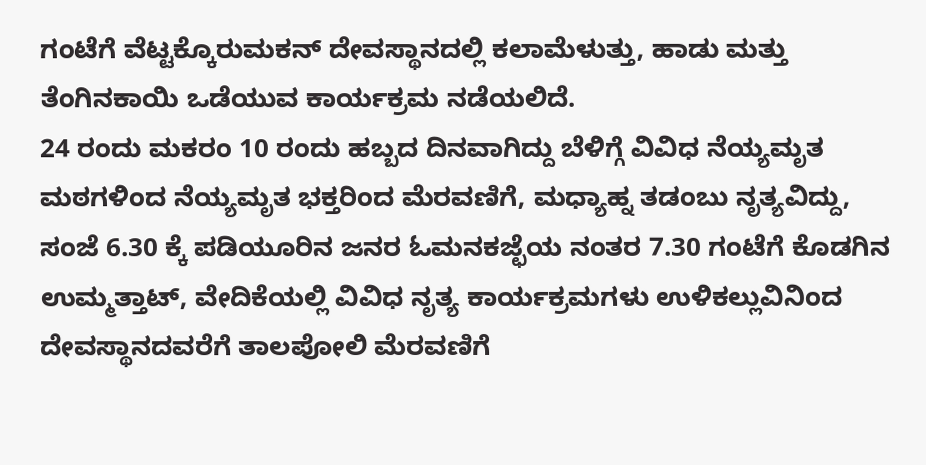ಗಂಟೆಗೆ ವೆಟ್ಟಕ್ಕೊರುಮಕನ್ ದೇವಸ್ಥಾನದಲ್ಲಿ ಕಲಾಮೆಳುತ್ತು, ಹಾಡು ಮತ್ತು ತೆಂಗಿನಕಾಯಿ ಒಡೆಯುವ ಕಾರ್ಯಕ್ರಮ ನಡೆಯಲಿದೆ.
24 ರಂದು ಮಕರಂ 10 ರಂದು ಹಬ್ಬದ ದಿನವಾಗಿದ್ದು ಬೆಳಿಗ್ಗೆ ವಿವಿಧ ನೆಯ್ಯಮೃತ ಮಠಗಳಿಂದ ನೆಯ್ಯಮೃತ ಭಕ್ತರಿಂದ ಮೆರವಣಿಗೆ, ಮಧ್ಯಾಹ್ನ ತಡಂಬು ನೃತ್ಯವಿದ್ದು, ಸಂಜೆ 6.30 ಕ್ಕೆ ಪಡಿಯೂರಿನ ಜನರ ಓಮನಕಜ್ಛೆಯ ನಂತರ 7.30 ಗಂಟೆಗೆ ಕೊಡಗಿನ ಉಮ್ಮತ್ತಾಟ್, ವೇದಿಕೆಯಲ್ಲಿ ವಿವಿಧ ನೃತ್ಯ ಕಾರ್ಯಕ್ರಮಗಳು ಉಳಿಕಲ್ಲುವಿನಿಂದ ದೇವಸ್ಥಾನದವರೆಗೆ ತಾಲಪೋಲಿ ಮೆರವಣಿಗೆ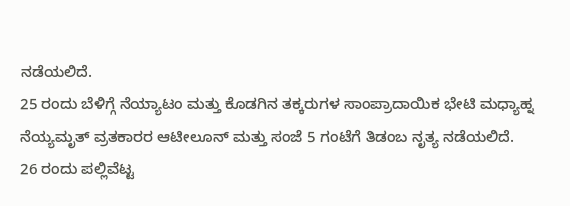ನಡೆಯಲಿದೆ.
25 ರಂದು ಬೆಳಿಗ್ಗೆ ನೆಯ್ಯಾಟಂ ಮತ್ತು ಕೊಡಗಿನ ತಕ್ಕರುಗಳ ಸಾಂಪ್ರಾದಾಯಿಕ ಭೇಟಿ ಮಧ್ಯಾಹ್ನ ನೆಯ್ಯಮೃತ್ ವ್ರತಕಾರರ ಆಟೀಲೂನ್ ಮತ್ತು ಸಂಜೆ 5 ಗಂಟೆಗೆ ತಿಡಂಬ ನೃತ್ಯ ನಡೆಯಲಿದೆ.
26 ರಂದು ಪಲ್ಲಿವೆಟ್ಟ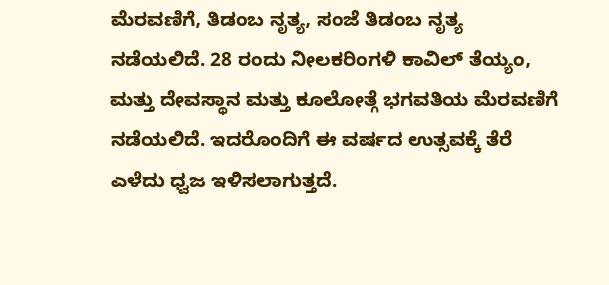ಮೆರವಣಿಗೆ, ತಿಡಂಬ ನೃತ್ಯ, ಸಂಜೆ ತಿಡಂಬ ನೃತ್ಯ ನಡೆಯಲಿದೆ. 28 ರಂದು ನೀಲಕರಿಂಗಳಿ ಕಾವಿಲ್ ತೆಯ್ಯಂ, ಮತ್ತು ದೇವಸ್ಥಾನ ಮತ್ತು ಕೂಲೋತ್ಗೆ ಭಗವತಿಯ ಮೆರವಣಿಗೆ ನಡೆಯಲಿದೆ. ಇದರೊಂದಿಗೆ ಈ ವರ್ಷದ ಉತ್ಸವಕ್ಕೆ ತೆರೆ ಎಳೆದು ಧ್ವಜ ಇಳಿಸಲಾಗುತ್ತದೆ.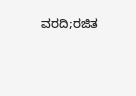ವರದಿ;ರಜಿತ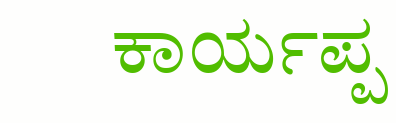ಕಾರ್ಯಪ್ಪ